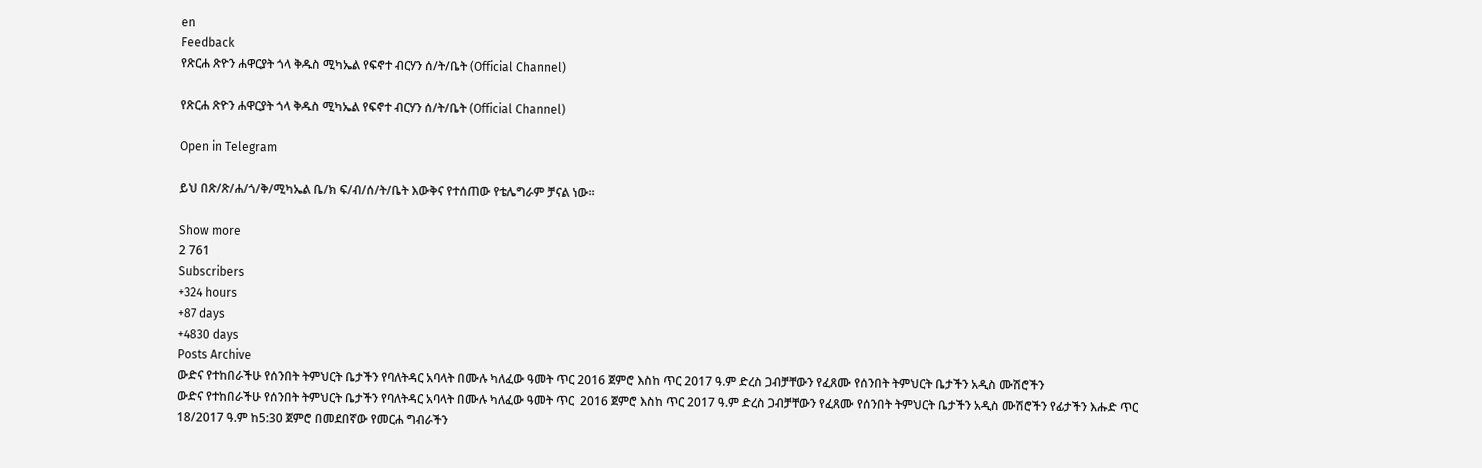en
Feedback
የጽርሐ ጽዮን ሐዋርያት ጎላ ቅዱስ ሚካኤል የፍኖተ ብርሃን ሰ/ት/ቤት (Official Channel)

የጽርሐ ጽዮን ሐዋርያት ጎላ ቅዱስ ሚካኤል የፍኖተ ብርሃን ሰ/ት/ቤት (Official Channel)

Open in Telegram

ይህ በጽ/ጽ/ሐ/ጎ/ቅ/ሚካኤል ቤ/ክ ፍ/ብ/ሰ/ት/ቤት እውቅና የተሰጠው የቴሌግራም ቻናል ነው።

Show more
2 761
Subscribers
+324 hours
+87 days
+4830 days
Posts Archive
ውድና የተከበራችሁ የሰንበት ትምህርት ቤታችን የባለትዳር አባላት በሙሉ ካለፈው ዓመት ጥር 2016 ጀምሮ እስከ ጥር 2017 ዓ.ም ድረስ ጋብቻቸውን የፈጸሙ የሰንበት ትምህርት ቤታችን አዲስ ሙሽሮችን
ውድና የተከበራችሁ የሰንበት ትምህርት ቤታችን የባለትዳር አባላት በሙሉ ካለፈው ዓመት ጥር  2016 ጀምሮ እስከ ጥር 2017 ዓ.ም ድረስ ጋብቻቸውን የፈጸሙ የሰንበት ትምህርት ቤታችን አዲስ ሙሽሮችን የፊታችን እሑድ ጥር 18/2017 ዓ.ም ከ5:30 ጀምሮ በመደበኛው የመርሐ ግብራችን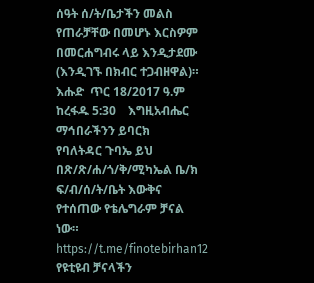ሰዓት ሰ/ት/ቤታችን መልስ የጠራቻቸው በመሆኑ እርስዎም በመርሐግብሩ ላይ እንዲታደሙ (እንዲገኙ በክብር ተጋብዘዋል)።     እሑድ  ጥር 18/2017 ዓ.ም         ከረፋዱ 5:30    እግዚአብሔር ማኅበራችንን ይባርክ                   የባለትዳር ጉባኤ ይህ በጽ/ጽ/ሐ/ጎ/ቅ/ሚካኤል ቤ/ክ ፍ/ብ/ሰ/ት/ቤት እውቅና የተሰጠው የቴሌግራም ቻናል ነው። https://t.me/finotebirhan12 የዩቲዩብ ቻናላችን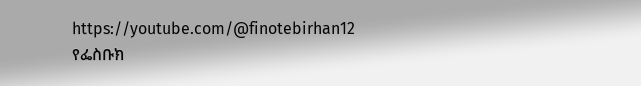https://youtube.com/@finotebirhan12 የፌስቡክ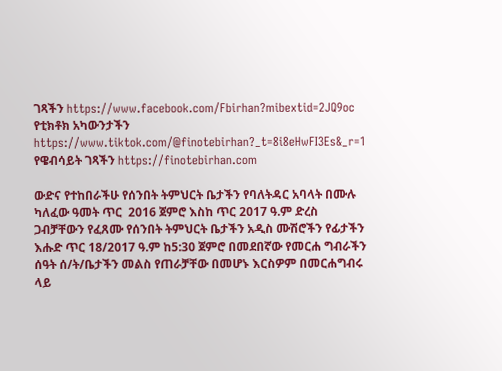ገጻችን https://www.facebook.com/Fbirhan?mibextid=2JQ9oc የቲክቶክ አካውንታችን https://www.tiktok.com/@finotebirhan?_t=8i8eHwFI3Es&_r=1 የዌብሳይት ገጻችን https://finotebirhan.com

ውድና የተከበራችሁ የሰንበት ትምህርት ቤታችን የባለትዳር አባላት በሙሉ ካለፈው ዓመት ጥር  2016 ጀምሮ እስከ ጥር 2017 ዓ.ም ድረስ ጋብቻቸውን የፈጸሙ የሰንበት ትምህርት ቤታችን አዲስ ሙሽሮችን የፊታችን እሑድ ጥር 18/2017 ዓ.ም ከ5:30 ጀምሮ በመደበኛው የመርሐ ግብራችን ሰዓት ሰ/ት/ቤታችን መልስ የጠራቻቸው በመሆኑ እርስዎም በመርሐግብሩ ላይ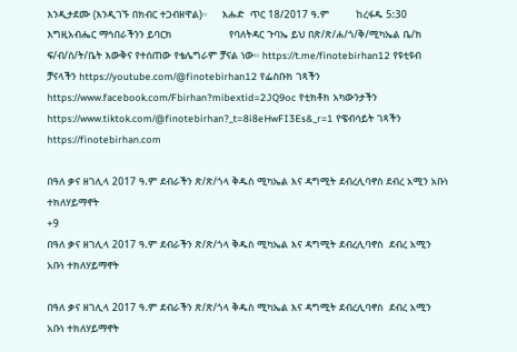እንዲታደሙ (እንዲገኙ በክብር ተጋብዘዋል)።     እሑድ  ጥር 18/2017 ዓ.ም         ከረፋዱ 5:30    እግዚአብሔር ማኅበራችንን ይባርክ                   የባለትዳር ጉባኤ ይህ በጽ/ጽ/ሐ/ጎ/ቅ/ሚካኤል ቤ/ክ ፍ/ብ/ሰ/ት/ቤት እውቅና የተሰጠው የቴሌግራም ቻናል ነው። https://t.me/finotebirhan12 የዩቲዩብ ቻናላችን https://youtube.com/@finotebirhan12 የፌስቡክ ገጻችን https://www.facebook.com/Fbirhan?mibextid=2JQ9oc የቲክቶክ አካውንታችን https://www.tiktok.com/@finotebirhan?_t=8i8eHwFI3Es&_r=1 የዌብሳይት ገጻችን https://finotebirhan.com

በዓለ ቃና ዘገሊላ 2017 ዓ.ም ደብራችን ጽ/ጽ/ጎላ ቅዱስ ሚካኤል እና ዳግሚት ደብረሊባኖስ ደብረ አሚን አቡነ ተክለሃይማኖት
+9
በዓለ ቃና ዘገሊላ 2017 ዓ.ም ደብራችን ጽ/ጽ/ጎላ ቅዱስ ሚካኤል እና ዳግሚት ደብረሊባኖስ  ደብረ አሚን አቡነ ተክለሃይማኖት

በዓለ ቃና ዘገሊላ 2017 ዓ.ም ደብራችን ጽ/ጽ/ጎላ ቅዱስ ሚካኤል እና ዳግሚት ደብረሊባኖስ  ደብረ አሚን አቡነ ተክለሃይማኖት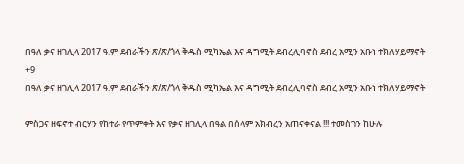በዓለ ቃና ዘገሊላ 2017 ዓ.ም ደብራችን ጽ/ጽ/ጎላ ቅዱስ ሚካኤል እና ዳግሚት ደብረሊባኖስ ደብረ አሚን አቡነ ተክለሃይማኖት
+9
በዓለ ቃና ዘገሊላ 2017 ዓ.ም ደብራችን ጽ/ጽ/ጎላ ቅዱስ ሚካኤል እና ዳግሚት ደብረሊባኖስ ደብረ አሚን አቡነ ተክለሃይማኖት

ምስጋና ዘፍኖተ ብርሃን የከተራ የጥምቀት እና የቃና ዘገሊላ በዓል በሰላም አክብረን አጠናቀናል !!! ተመስገን ከሁሉ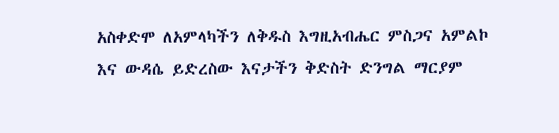አስቀድሞ ለአምላካችን ለቅዱስ እግዚአብሔር ምስጋና አምልኮ እና ውዳሴ ይድረስው እናታችን ቅድስት ድንግል ማርያም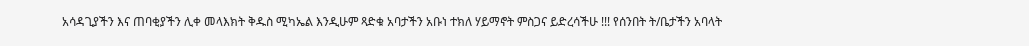አሳዳጊያችን እና ጠባቂያችን ሊቀ መላእክት ቅዱስ ሚካኤል እንዲሁም ጻድቁ አባታችን አቡነ ተክለ ሃይማኖት ምስጋና ይድረሳችሁ !!! የሰንበት ት/ቤታችን አባላት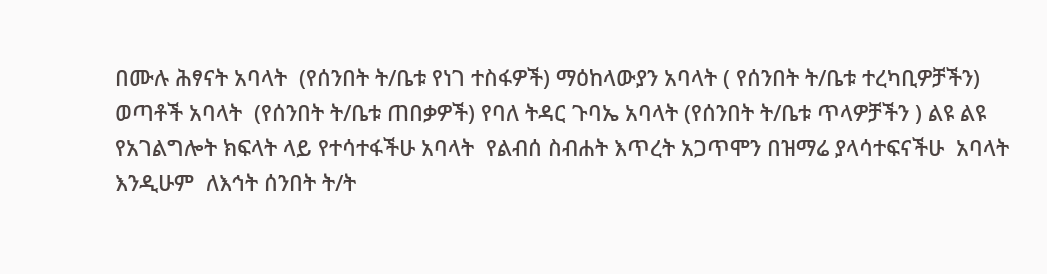በሙሉ ሕፃናት አባላት  (የሰንበት ት/ቤቱ የነገ ተስፋዎች) ማዕከላውያን አባላት ( የሰንበት ት/ቤቱ ተረካቢዎቻችን) ወጣቶች አባላት  (የሰንበት ት/ቤቱ ጠበቃዎች) የባለ ትዳር ጉባኤ አባላት (የሰንበት ት/ቤቱ ጥላዎቻችን ) ልዩ ልዩ የአገልግሎት ክፍላት ላይ የተሳተፋችሁ አባላት  የልብሰ ስብሐት እጥረት አጋጥሞን በዝማሬ ያላሳተፍናችሁ  አባላት እንዲሁም  ለእኅት ሰንበት ት/ት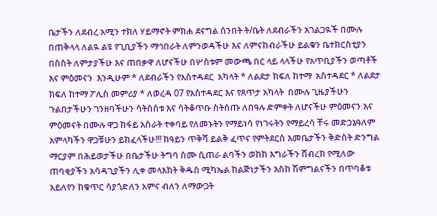ቤታችን ለደብረ አሚን ተክለ ሃይማኖት ምክሐ ደናግል ሰንበት ት/ቤት ለደብራችን አገልጋዪች በሙሉ  በጠቅላላ ለልዪ ልዩ የጊቢያችን ማኅበራት ለምንወዳችሁ እና ለምናከብራችሁ ይልቁን ቤተክርስቲያን በስስት ለምታያችሁ እና ጠበቃዋ ለሆናችሁ በሦስቱም መውጫ በር ላይ ላላችሁ የአጥቢያችን ወጣቶች እና ምዕመናን  እንዲሁም * ለደብራችን የአስተዳደር  አካላት * ለልደታ ክፍለ ከተማ  አስተዳደር * ለልደታ ክፍለ ከተማ ፖሊስ መምሪያ * ለወረዳ 07 የአስተዳደር እና የጸጥታ አካላት  በሙሉ ጊዜያችሁን ጉልበታችሁን ገንዘባችሁን ሳትሰስቱ እና ሳትቆጥቡ ስትሰጡ ለበዓሉ ድምቀት ለሆናችሁ ምዕመናን እና ምዕመናት በሙሉ ዋጋ ከፋይ አስራት ተቀባይ የለመኑትን የማይነሳ የነገሩትን የማይረሳ ቸሩ መድኃኔዓለም አምላካችን ዋጋቹሁን ይክፈላችሁ!!! ከዓይን ጥቅሻ ይልቅ ፈጥና የምትደርስ እመቤታችን ቅድስት ድንግል ማርያም በሕይወታችሁ በቤታችሁ ትግባ ስሙ ሲጠራ ልባችን ወከክ እግራችን ሸብረክ የሚለው ጠባቂያችን አሳዳጊያችን ሊቀ መላእክት ቅዱስ ሚካኤል ከልጅነታችን እስከ ሽምግልናችን በጥባቆቱ አይለየን ከቁጥር ሳያጎድለን አምና ብለን ለማውጋት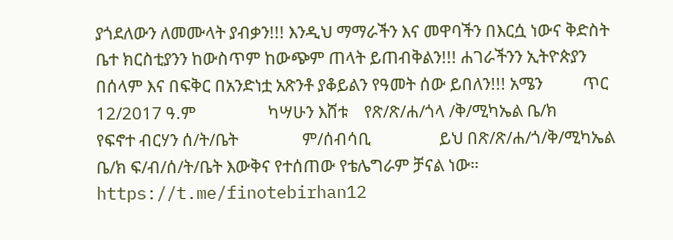ያጎደለውን ለመሙላት ያብቃን!!! እንዲህ ማማራችን እና መዋባችን በእርሷ ነውና ቅድስት ቤተ ክርስቲያንን ከውስጥም ከውጭም ጠላት ይጠብቅልን!!! ሐገራችንን ኢትዮጵያን በሰላም እና በፍቅር በአንድነቷ አጽንቶ ያቆይልን የዓመት ሰው ይበለን!!! አሜን          ጥር 12/2017 ዓ.ም                  ካሣሁን እሸቱ    የጽ/ጽ/ሐ/ጎላ /ቅ/ሚካኤል ቤ/ክ          የፍኖተ ብርሃን ሰ/ት/ቤት                ም/ሰብሳቢ                 ይህ በጽ/ጽ/ሐ/ጎ/ቅ/ሚካኤል ቤ/ክ ፍ/ብ/ሰ/ት/ቤት እውቅና የተሰጠው የቴሌግራም ቻናል ነው። https://t.me/finotebirhan12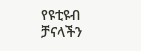የዩቲዩብ ቻናላችን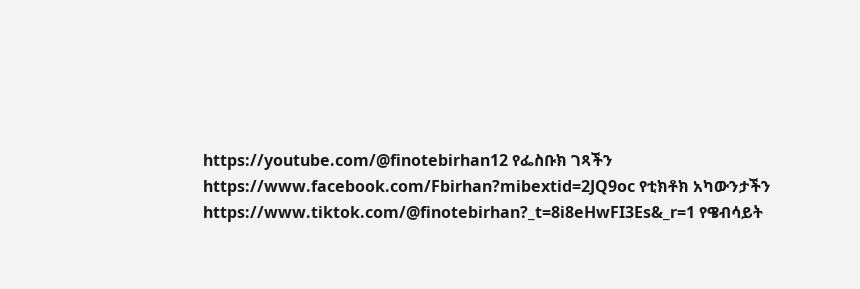https://youtube.com/@finotebirhan12 የፌስቡክ ገጻችን https://www.facebook.com/Fbirhan?mibextid=2JQ9oc የቲክቶክ አካውንታችን https://www.tiktok.com/@finotebirhan?_t=8i8eHwFI3Es&_r=1 የዌብሳይት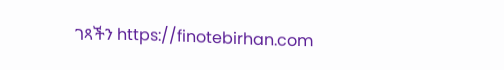ገጻችን https://finotebirhan.com